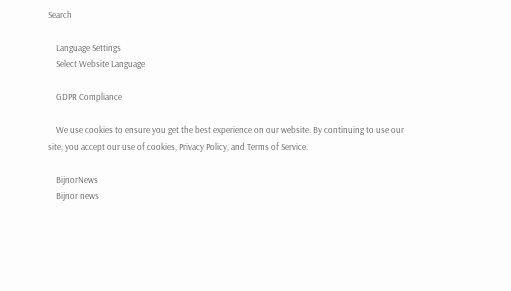Search

    Language Settings
    Select Website Language

    GDPR Compliance

    We use cookies to ensure you get the best experience on our website. By continuing to use our site, you accept our use of cookies, Privacy Policy, and Terms of Service.

    BijnorNews
    Bijnor news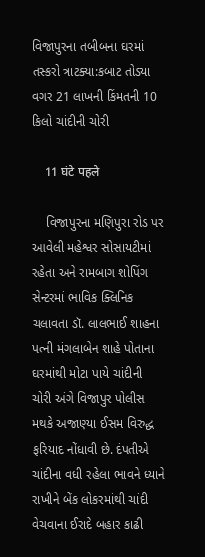વિજાપુરના તબીબના ઘરમાં તસ્કરો ત્રાટક્યા:કબાટ તોડ્યા વગર 21 લાખની કિંમતની 10 કિલો ચાંદીની ચોરી

    11 घंटे पहले

    વિજાપુરના મણિપુરા રોડ પર આવેલી મહેશ્વર સોસાયટીમાં રહેતા અને રામબાગ શોપિંગ સેન્ટરમાં ભાવિક ક્લિનિક ચલાવતા ડૉ. લાલભાઈ શાહના પત્ની મંગલાબેન શાહે પોતાના ઘરમાંથી મોટા પાયે ચાંદીની ચોરી અંગે વિજાપુર પોલીસ મથકે અજાણ્યા ઈસમ વિરુદ્ધ ફરિયાદ નોંધાવી છે. દંપતીએ ચાંદીના વધી રહેલા ભાવને ધ્યાને રાખીને બેંક લોકરમાંથી ચાંદી વેચવાના ઈરાદે બહાર કાઢી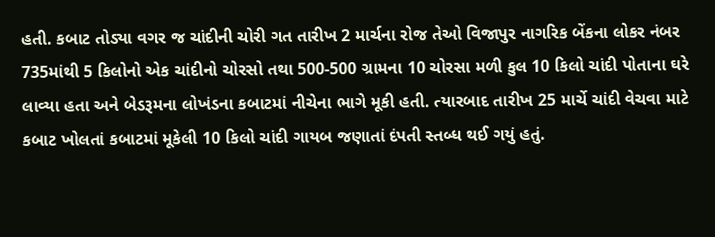હતી. કબાટ તોડ્યા વગર જ ચાંદીની ચોરી ગત તારીખ 2 માર્ચના રોજ તેઓ વિજાપુર નાગરિક બેંકના લોકર નંબર 735માંથી 5 કિલોનો એક ચાંદીનો ચોરસો તથા 500-500 ગ્રામના 10 ચોરસા મળી કુલ 10 કિલો ચાંદી પોતાના ઘરે લાવ્યા હતા અને બેડરૂમના લોખંડના કબાટમાં નીચેના ભાગે મૂકી હતી. ત્યારબાદ તારીખ 25 માર્ચે ચાંદી વેચવા માટે કબાટ ખોલતાં કબાટમાં મૂકેલી 10 કિલો ચાંદી ગાયબ જણાતાં દંપતી સ્તબ્ધ થઈ ગયું હતું.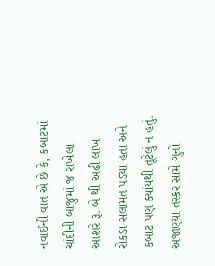નવાઈની વાત એ છે કે, કબાટમાં ચાંદીની બાજુમાં જ રાખેલા આશરે રૂ. બે થી અઢી લાખ રોકડા સલામત પડ્યા હતા અને કબાટ પણ ક્યાંયથી તૂટેલું ન હતું. અજાણ્યા તસ્કર સામે ગુનો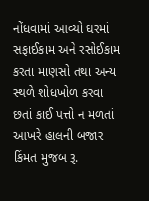નોંધવામાં આવ્યો ઘરમાં સફાઈકામ અને રસોઈકામ કરતા માણસો તથા અન્ય સ્થળે શોધખોળ કરવા છતાં કાઈ પત્તો ન મળતાં આખરે હાલની બજાર કિંમત મુજબ રૂ.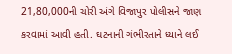21,80,000ની ચોરી અંગે વિજાપુર પોલીસને જાણ કરવામાં આવી હતી. ઘટનાની ગંભીરતાને ધ્યાને લઈ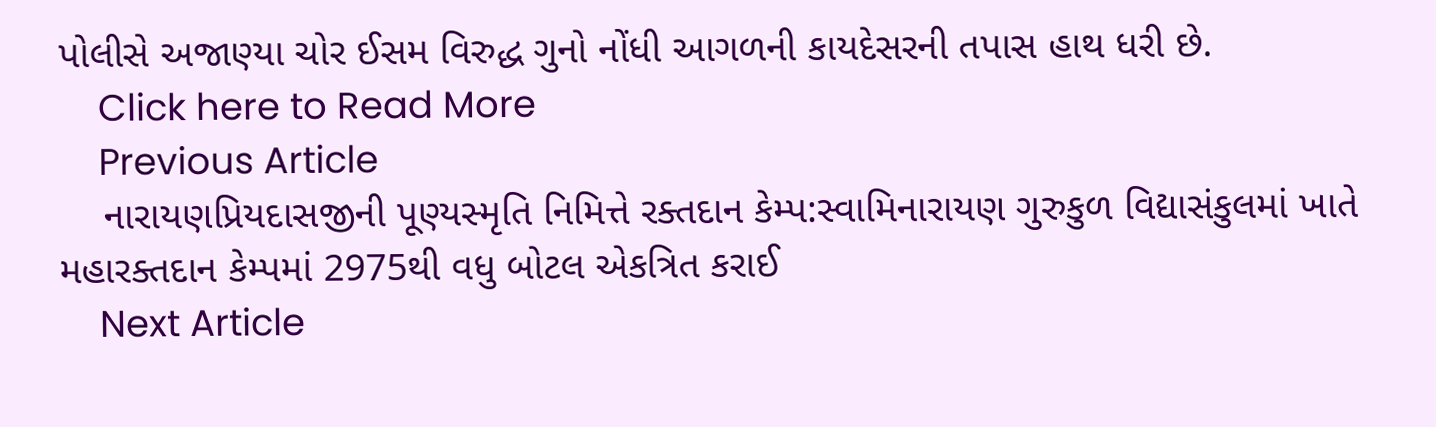પોલીસે અજાણ્યા ચોર ઈસમ વિરુદ્ધ ગુનો નોંધી આગળની કાયદેસરની તપાસ હાથ ધરી છે.
    Click here to Read More
    Previous Article
    નારાયણપ્રિયદાસજીની પૂણ્યસ્મૃતિ નિમિત્તે રક્તદાન કેમ્પ:સ્વામિનારાયણ ગુરુકુળ વિદ્યાસંકુલમાં ખાતે મહારક્તદાન કેમ્પમાં 2975થી વધુ બોટલ એકત્રિત કરાઈ
    Next Article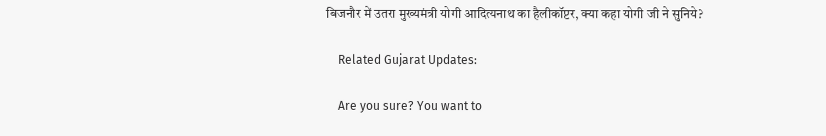बिजनौर में उतरा मुख्यमंत्री योगी आदित्यनाथ का हैलीकॉप्टर, क्या कहा योगी जी ने सुनिये?

    Related Gujarat Updates:

    Are you sure? You want to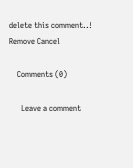delete this comment..! Remove Cancel

    Comments (0)

      Leave a comment